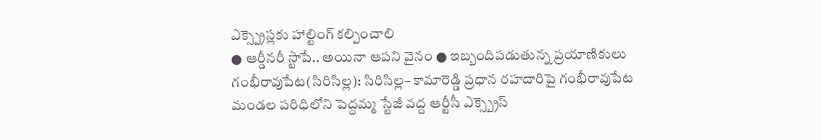ఎక్స్ప్రెస్లకు హాల్టింగ్ కల్పించాలి
● ఆర్డీనరీ స్టాపే.. అయినా ఆపని వైనం ● ఇబ్బందిపడుతున్న ప్రయాణికులు
గంభీరావుపేట(సిరిసిల్ల): సిరిసిల్ల– కామారెడ్డి ప్రధాన రహదారిపై గంభీరావుపేట మండల పరిధిలోని పెద్దమ్మ స్టేజీ వద్ద ఆర్టీసీ ఎక్స్ప్రెస్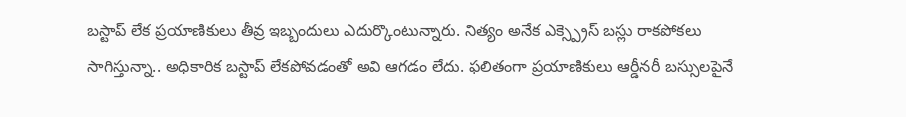బస్టాప్ లేక ప్రయాణికులు తీవ్ర ఇబ్బందులు ఎదుర్కొంటున్నారు. నిత్యం అనేక ఎక్స్ప్రెస్ బస్లు రాకపోకలు సాగిస్తున్నా.. అధికారిక బస్టాప్ లేకపోవడంతో అవి ఆగడం లేదు. ఫలితంగా ప్రయాణికులు ఆర్డీనరీ బస్సులపైనే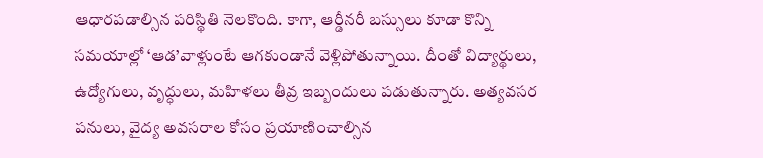ఆధారపడాల్సిన పరిస్థితి నెలకొంది. కాగా, ఆర్డీనరీ బస్సులు కూడా కొన్ని సమయాల్లో ‘ఆడ’వాళ్లుంటే ఆగకుండానే వెళ్లిపోతున్నాయి. దీంతో విద్యార్థులు, ఉద్యోగులు, వృద్ధులు, మహిళలు తీవ్ర ఇబ్బందులు పడుతున్నారు. అత్యవసర పనులు, వైద్య అవసరాల కోసం ప్రయాణించాల్సిన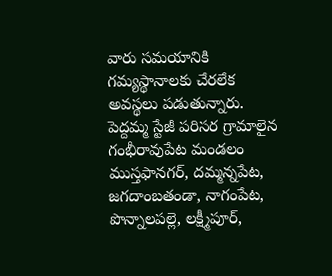వారు సమయానికి గమ్యస్థానాలకు చేరలేక అవస్థలు పడుతున్నారు. పెద్దమ్మ స్టేజీ పరిసర గ్రామాలైన గంభీరావుపేట మండలం ముస్తఫానగర్, దమ్మన్నపేట, జగదాంబతండా, నాగంపేట, పొన్నాలపల్లె, లక్ష్మీపూర్,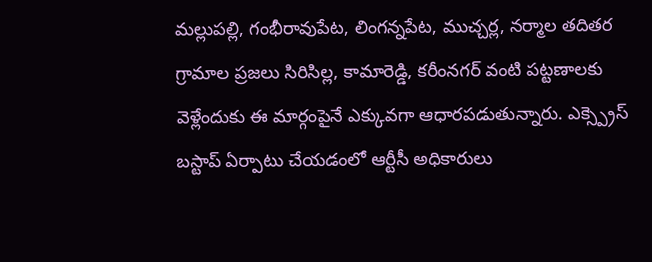మల్లుపల్లి, గంభీరావుపేట, లింగన్నపేట, ముచ్చర్ల, నర్మాల తదితర గ్రామాల ప్రజలు సిరిసిల్ల, కామారెడ్డి, కరీంనగర్ వంటి పట్టణాలకు వెళ్లేందుకు ఈ మార్గంపైనే ఎక్కువగా ఆధారపడుతున్నారు. ఎక్స్ప్రెస్ బస్టాప్ ఏర్పాటు చేయడంలో ఆర్టీసీ అధికారులు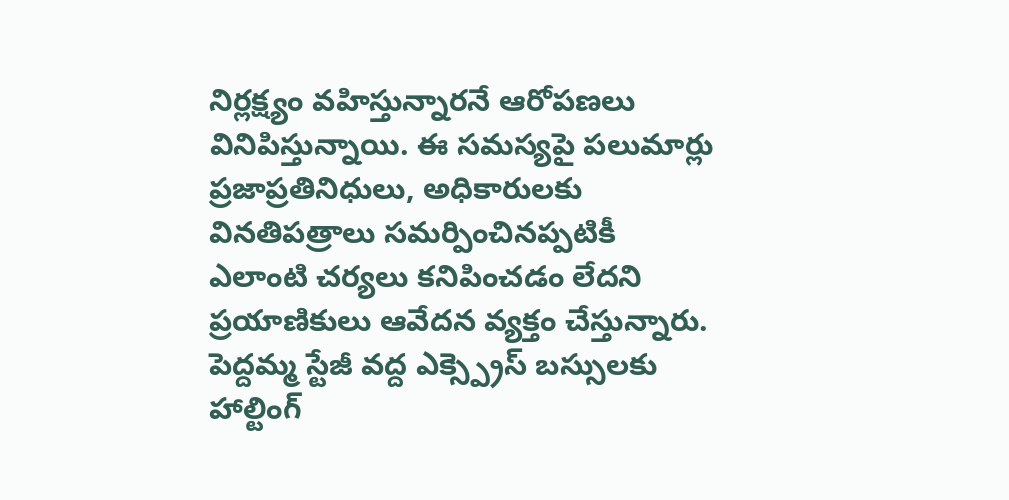నిర్లక్ష్యం వహిస్తున్నారనే ఆరోపణలు వినిపిస్తున్నాయి. ఈ సమస్యపై పలుమార్లు ప్రజాప్రతినిధులు, అధికారులకు వినతిపత్రాలు సమర్పించినప్పటికీ ఎలాంటి చర్యలు కనిపించడం లేదని ప్రయాణికులు ఆవేదన వ్యక్తం చేస్తున్నారు. పెద్దమ్మ స్టేజీ వద్ద ఎక్స్ప్రెస్ బస్సులకు హాల్టింగ్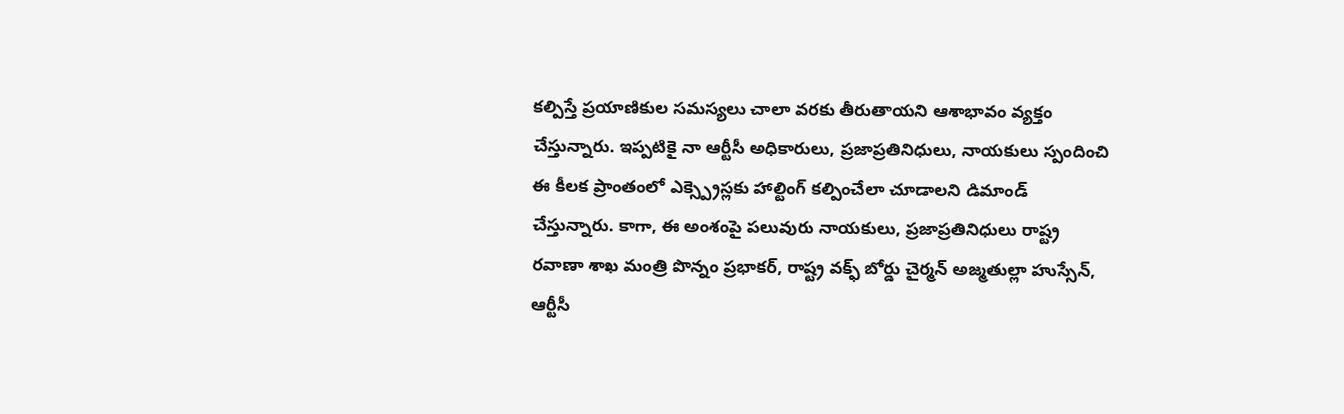కల్పిస్తే ప్రయాణికుల సమస్యలు చాలా వరకు తీరుతాయని ఆశాభావం వ్యక్తం చేస్తున్నారు. ఇప్పటికై నా ఆర్టీసీ అధికారులు, ప్రజాప్రతినిధులు, నాయకులు స్పందించి ఈ కీలక ప్రాంతంలో ఎక్స్ప్రెస్లకు హాల్టింగ్ కల్పించేలా చూడాలని డిమాండ్ చేస్తున్నారు. కాగా, ఈ అంశంపై పలువురు నాయకులు, ప్రజాప్రతినిధులు రాష్ట్ర రవాణా శాఖ మంత్రి పొన్నం ప్రభాకర్, రాష్ట్ర వక్ఫ్ బోర్డు చైర్మన్ అజ్మతుల్లా హుస్సేన్, ఆర్టీసీ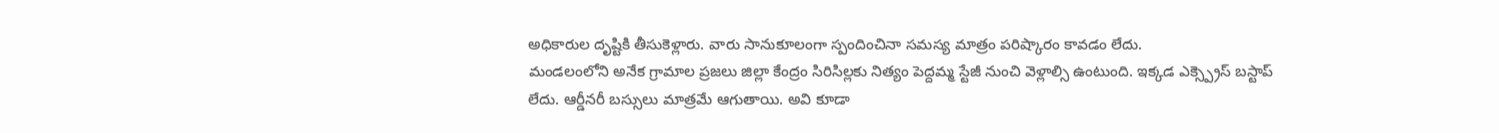అధికారుల దృష్టికి తీసుకెళ్లారు. వారు సానుకూలంగా స్పందించినా సమస్య మాత్రం పరిష్కారం కావడం లేదు.
మండలంలోని అనేక గ్రామాల ప్రజలు జిల్లా కేంద్రం సిరిసిల్లకు నిత్యం పెద్దమ్మ స్టేజీ నుంచి వెళ్లాల్సి ఉంటుంది. ఇక్కడ ఎక్స్ప్రెస్ బస్టాప్ లేదు. ఆర్డీనరీ బస్సులు మాత్రమే ఆగుతాయి. అవి కూడా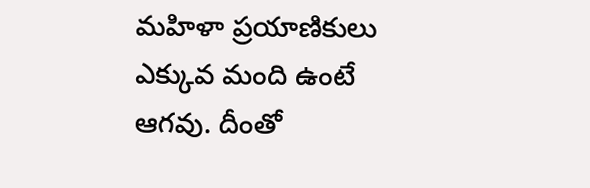మహిళా ప్రయాణికులు ఎక్కువ మంది ఉంటే ఆగవు. దీంతో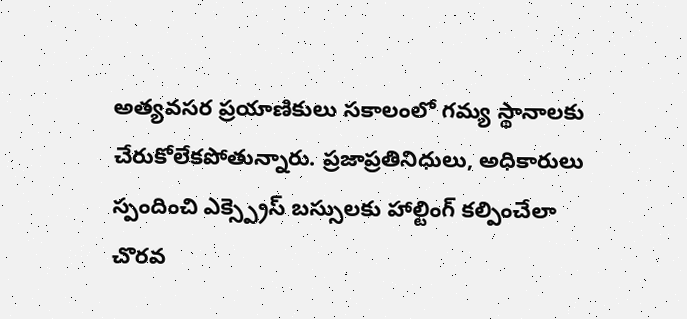అత్యవసర ప్రయాణికులు సకాలంలో గమ్య స్థానాలకు చేరుకోలేకపోతున్నారు. ప్రజాప్రతినిధులు, అధికారులు స్పందించి ఎక్స్ప్రెస్ బస్సులకు హాల్టింగ్ కల్పించేలా చొరవ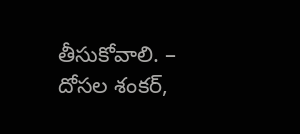తీసుకోవాలి. – దోసల శంకర్,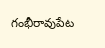గంభీరావుపేట